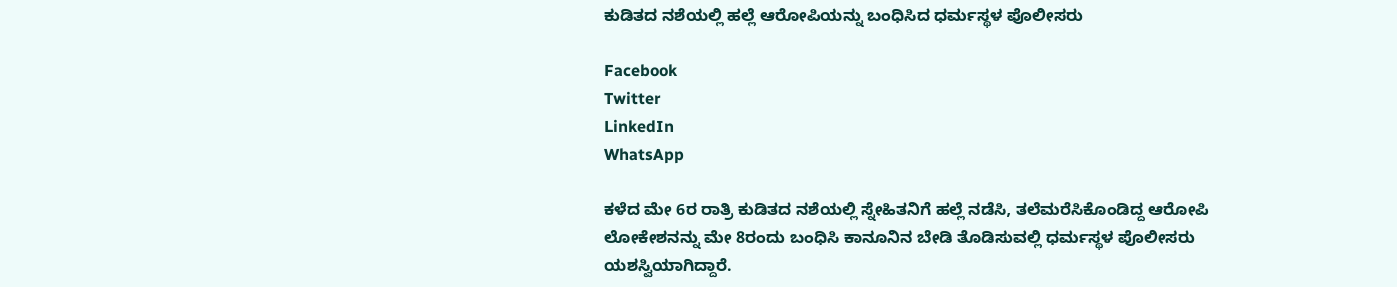ಕುಡಿತದ ನಶೆಯಲ್ಲಿ ಹಲ್ಲೆ ಆರೋಪಿಯನ್ನು ಬಂಧಿಸಿದ ಧರ್ಮಸ್ಥಳ ಪೊಲೀಸರು

Facebook
Twitter
LinkedIn
WhatsApp

ಕಳೆದ ಮೇ 6ರ ರಾತ್ರಿ‌ ಕುಡಿತದ ನಶೆಯಲ್ಲಿ ಸ್ನೇಹಿತನಿಗೆ ಹಲ್ಲೆ ನಡೆಸಿ, ತಲೆಮರೆಸಿಕೊಂಡಿದ್ದ ಆರೋಪಿ ಲೋಕೇಶನನ್ನು ಮೇ 8ರಂದು ಬಂಧಿಸಿ ಕಾನೂನಿನ ಬೇಡಿ ತೊಡಿಸುವಲ್ಲಿ ಧರ್ಮಸ್ಥಳ‌ ಪೊಲೀಸರು ಯಶಸ್ವಿಯಾಗಿದ್ದಾರೆ.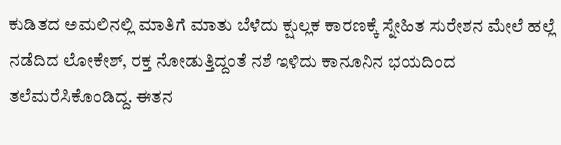ಕುಡಿತದ ಅಮಲಿನಲ್ಲಿ ಮಾತಿಗೆ ಮಾತು ಬೆಳೆದು ಕ್ಷುಲ್ಲಕ ಕಾರಣಕ್ಕೆ ಸ್ನೇಹಿತ ಸುರೇಶನ ಮೇಲೆ ಹಲ್ಲೆ ನಡೆದಿದ ಲೋಕೇಶ್, ರಕ್ತ ನೋಡುತ್ತಿದ್ದಂತೆ ನಶೆ ಇಳಿದು ಕಾನೂನಿನ ಭಯದಿಂದ ತಲೆಮರೆಸಿಕೊಂಡಿದ್ದ. ಈತನ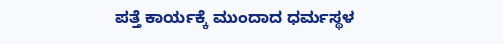ಪತ್ತೆ ಕಾರ್ಯಕ್ಕೆ ಮುಂದಾದ ಧರ್ಮಸ್ಥಳ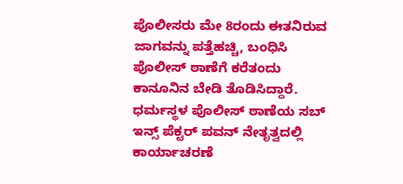ಪೊಲೀಸರು ಮೇ 8ರಂದು ಈತನಿರುವ ಜಾಗವನ್ನು ಪತ್ತೆಹಚ್ಚಿ, ಬಂಧಿಸಿ ಪೊಲೀಸ್ ಠಾಣೆಗೆ ಕರೆತಂದು ಕಾನೂನಿನ‌ ಬೇಡಿ ತೊಡಿಸಿದ್ದಾರೆ. ಧರ್ಮಸ್ಥಳ ಪೊಲೀಸ್ ಠಾಣೆಯ ಸಬ್ ಇನ್ಸ್ ಪೆಕ್ಟರ್ ಪವನ್ ನೇತೃತ್ವದಲ್ಲಿ ಕಾರ್ಯಾಚರಣೆ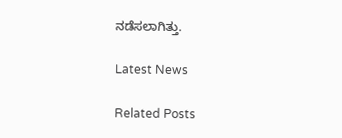ನಡೆಸಲಾಗಿತ್ತು.

Latest News

Related Posts